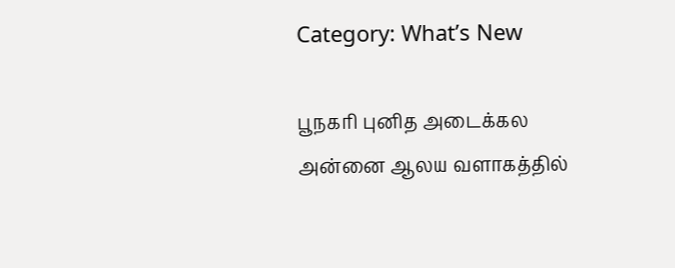Category: What’s New

பூநகரி புனித அடைக்கல அன்னை ஆலய வளாகத்தில்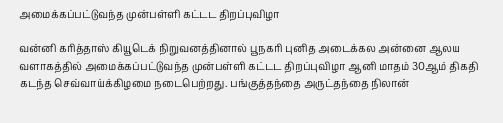அமைக்கப்பட்டுவந்த முன்பள்ளி கட்டட திறப்புவிழா

வன்னி கரித்தாஸ் கியூடெக் நிறுவனத்தினால் பூநகரி புனித அடைக்கல அன்னை ஆலய வளாகத்தில் அமைக்கப்பட்டுவந்த முன்பள்ளி கட்டட திறப்புவிழா ஆனி மாதம் 30ஆம் திகதி கடந்த செவ்வாய்க்கிழமை நடைபெற்றது. பங்குத்தந்தை அருட்தந்தை நிலான்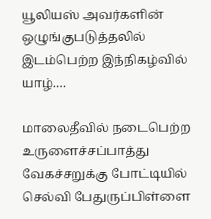யூலியஸ் அவர்களின் ஒழுங்குபடுத்தலில் இடம்பெற்ற இந்நிகழ்வில் யாழ்.…

மாலைதீவில் நடைபெற்ற உருளைச்சப்பாத்து வேகச்சறுக்கு போட்டியில் செல்வி பேதுருப்பிள்ளை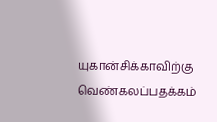யுகான்சிக்காவிற்கு வெண்கலப்பதக்கம்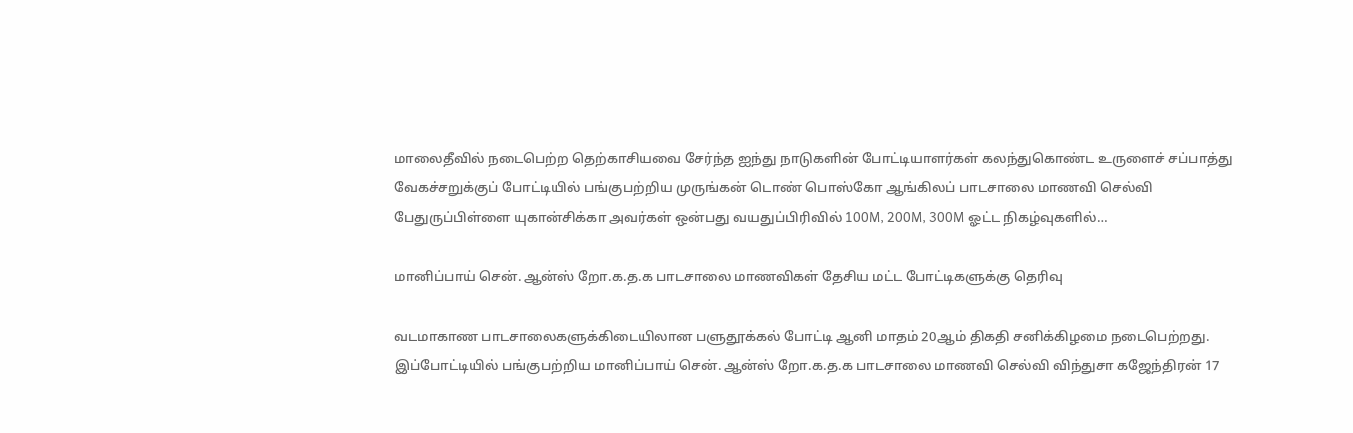மாலைதீவில் நடைபெற்ற தெற்காசியவை சேர்ந்த ஐந்து நாடுகளின் போட்டியாளர்கள் கலந்துகொண்ட உருளைச் சப்பாத்து வேகச்சறுக்குப் போட்டியில் பங்குபற்றிய முருங்கன் டொண் பொஸ்கோ ஆங்கிலப் பாடசாலை மாணவி செல்வி பேதுருப்பிள்ளை யுகான்சிக்கா அவர்கள் ஒன்பது வயதுப்பிரிவில் 100M, 200M, 300M ஓட்ட நிகழ்வுகளில்…

மானிப்பாய் சென். ஆன்ஸ் றோ.க.த.க பாடசாலை மாணவிகள் தேசிய மட்ட போட்டிகளுக்கு தெரிவு

வடமாகாண பாடசாலைகளுக்கிடையிலான பளுதூக்கல் போட்டி ஆனி மாதம் 20ஆம் திகதி சனிக்கிழமை நடைபெற்றது. இப்போட்டியில் பங்குபற்றிய மானிப்பாய் சென். ஆன்ஸ் றோ.க.த.க பாடசாலை மாணவி செல்வி விந்துசா கஜேந்திரன் 17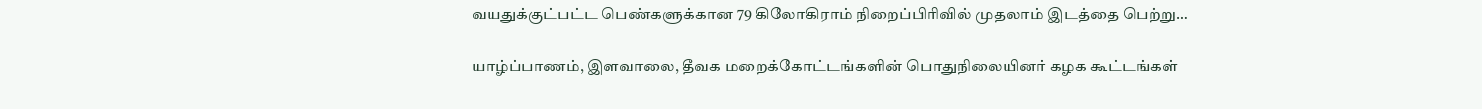வயதுக்குட்பட்ட பெண்களுக்கான 79 கிலோகிராம் நிறைப்பிரிவில் முதலாம் இடத்தை பெற்று…

யாழ்ப்பாணம், இளவாலை, தீவக மறைக்கோட்டங்களின் பொதுநிலையினர் கழக கூட்டங்கள்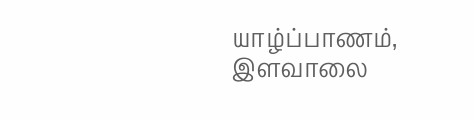யாழ்ப்பாணம், இளவாலை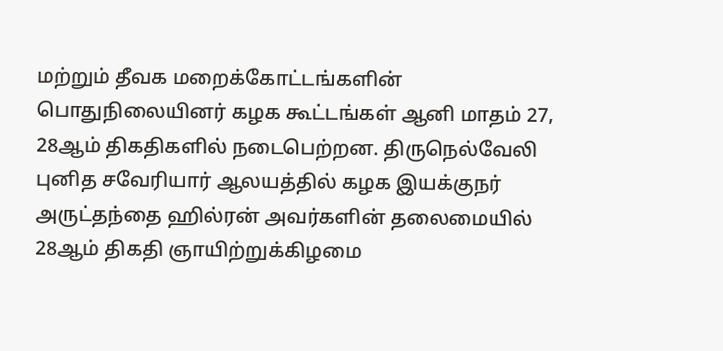மற்றும் தீவக மறைக்கோட்டங்களின் பொதுநிலையினர் கழக கூட்டங்கள் ஆனி மாதம் 27, 28ஆம் திகதிகளில் நடைபெற்றன. திருநெல்வேலி புனித சவேரியார் ஆலயத்தில் கழக இயக்குநர் அருட்தந்தை ஹில்ரன் அவர்களின் தலைமையில் 28ஆம் திகதி ஞாயிற்றுக்கிழமை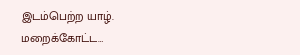இடம்பெற்ற யாழ். மறைக்கோட்ட…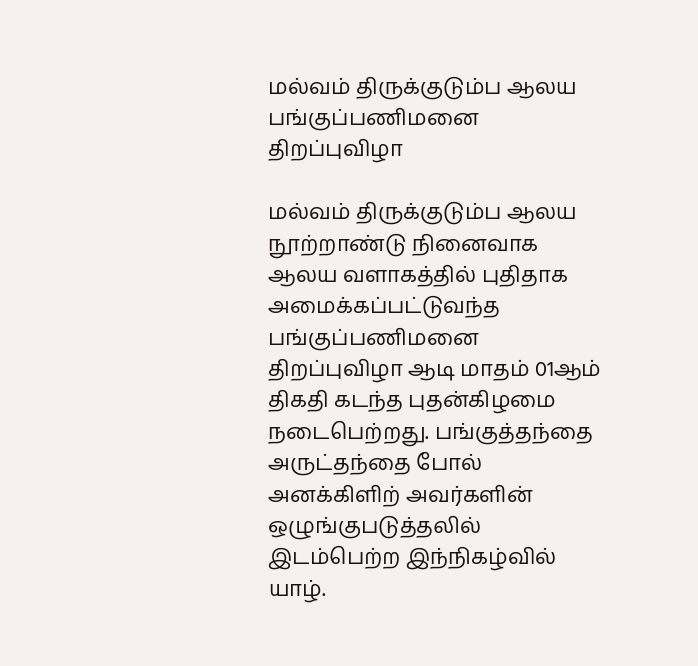மல்வம் திருக்குடும்ப ஆலய பங்குப்பணிமனை திறப்புவிழா

மல்வம் திருக்குடும்ப ஆலய நூற்றாண்டு நினைவாக ஆலய வளாகத்தில் புதிதாக அமைக்கப்பட்டுவந்த பங்குப்பணிமனை திறப்புவிழா ஆடி மாதம் 01ஆம் திகதி கடந்த புதன்கிழமை நடைபெற்றது. பங்குத்தந்தை அருட்தந்தை போல் அனக்கிளிற் அவர்களின் ஒழுங்குபடுத்தலில் இடம்பெற்ற இந்நிகழ்வில் யாழ்.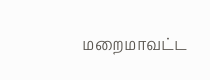மறைமாவட்ட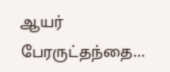ஆயர் பேரருட்தந்தை…